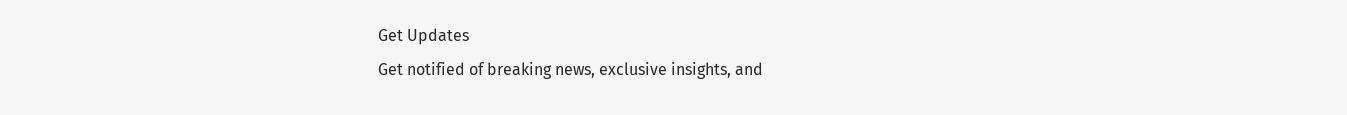Get Updates
Get notified of breaking news, exclusive insights, and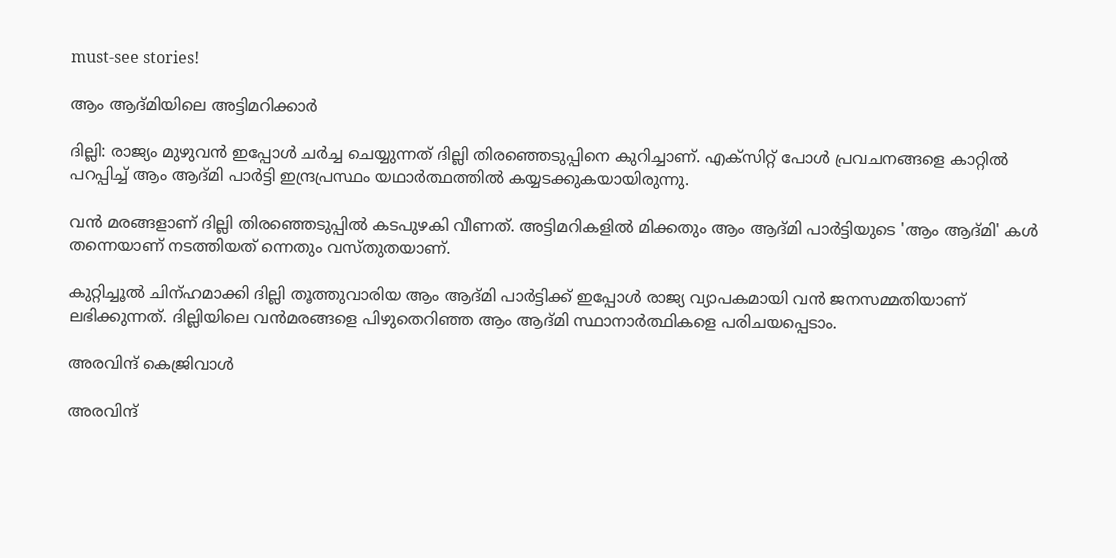must-see stories!

ആം ആദ്മിയിലെ അട്ടിമറിക്കാര്‍

ദില്ലി: രാജ്യം മുഴുവന്‍ ഇപ്പോള്‍ ചര്‍ച്ച ചെയ്യുന്നത് ദില്ലി തിരഞ്ഞെടുപ്പിനെ കുറിച്ചാണ്. എക്‌സിറ്റ് പോള്‍ പ്രവചനങ്ങളെ കാറ്റില്‍ പറപ്പിച്ച് ആം ആദ്മി പാര്‍ട്ടി ഇന്ദ്രപ്രസ്ഥം യഥാര്‍ത്ഥത്തില്‍ കയ്യടക്കുകയായിരുന്നു.

വന്‍ മരങ്ങളാണ് ദില്ലി തിരഞ്ഞെടുപ്പില്‍ കടപുഴകി വീണത്. അട്ടിമറികളില്‍ മിക്കതും ആം ആദ്മി പാര്‍ട്ടിയുടെ 'ആം ആദ്മി' കള്‍ തന്നെയാണ് നടത്തിയത് ന്നെതും വസ്തുതയാണ്.

കുറ്റിച്ചൂല്‍ ചിന്ഹമാക്കി ദില്ലി തൂത്തുവാരിയ ആം ആദ്മി പാര്‍ട്ടിക്ക് ഇപ്പോള്‍ രാജ്യ വ്യാപകമായി വന്‍ ജനസമ്മതിയാണ് ലഭിക്കുന്നത്. ദില്ലിയിലെ വന്‍മരങ്ങളെ പിഴുതെറിഞ്ഞ ആം ആദ്മി സ്ഥാനാര്‍ത്ഥികളെ പരിചയപ്പെടാം.

അരവിന്ദ് കെജ്രിവാള്‍

അരവിന്ദ്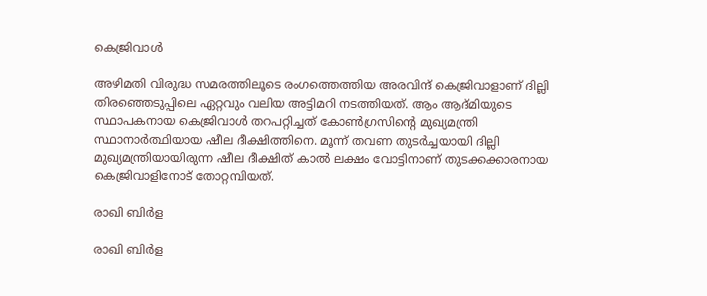കെജ്രിവാള്‍

അഴിമതി വിരുദ്ധ സമരത്തിലൂടെ രംഗത്തെത്തിയ അരവിന്ദ് കെജ്രിവാളാണ് ദില്ലി തിരഞ്ഞെടുപ്പിലെ ഏറ്റവും വലിയ അട്ടിമറി നടത്തിയത്. ആം ആദ്മിയുടെ സ്ഥാപകനായ കെജ്രിവാള്‍ തറപറ്റിച്ചത് കോണ്‍ഗ്രസിന്റെ മുഖ്യമന്ത്രി സ്ഥാനാര്‍ത്ഥിയായ ഷീല ദീക്ഷിത്തിനെ. മൂന്ന് തവണ തുടര്‍ച്ചയായി ദില്ലി മുഖ്യമന്ത്രിയായിരുന്ന ഷീല ദീക്ഷിത് കാല്‍ ലക്ഷം വോട്ടിനാണ് തുടക്കക്കാരനായ കെജ്രിവാളിനോട് തോറ്റമ്പിയത്.

രാഖി ബിര്‍ള

രാഖി ബിര്‍ള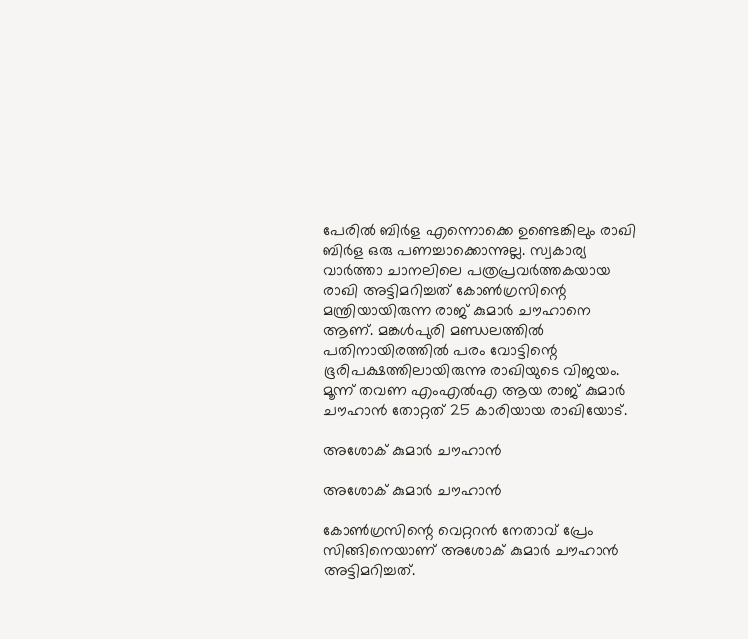പേരില്‍ ബിര്‍ള എന്നൊക്കെ ഉണ്ടെങ്കിലും രാഖി ബിര്‍ള ഒരു പണച്ചാക്കൊന്നുല്ല. സ്വകാര്യ വാര്‍ത്താ ചാനലിലെ പത്രപ്രവര്‍ത്തകയായ രാഖി അട്ടിമറിച്ചത് കോണ്‍ഗ്രസിന്റെ മന്ത്രിയായിരുന്ന രാജ് കുമാര്‍ ചൗഹാനെ ആണ്. മങ്കള്‍പുരി മണ്ഡലത്തില്‍ പതിനായിരത്തില്‍ പരം വോട്ടിന്റെ ഭൂരിപക്ഷത്തിലായിരുന്നു രാഖിയുടെ വിജയം. മൂന്ന് തവണ എംഎല്‍എ ആയ രാജ് കുമാര്‍ ചൗഹാന്‍ തോറ്റത് 25 കാരിയായ രാഖിയോട്.

അശോക് കുമാര്‍ ചൗഹാന്‍

അശോക് കുമാര്‍ ചൗഹാന്‍

കോണ്‍ഗ്രസിന്റെ വെറ്ററന്‍ നേതാവ് പ്രേം സിങ്ങിനെയാണ് അശോക് കുമാര്‍ ചൗഹാന്‍ അട്ടിമറിച്ചത്.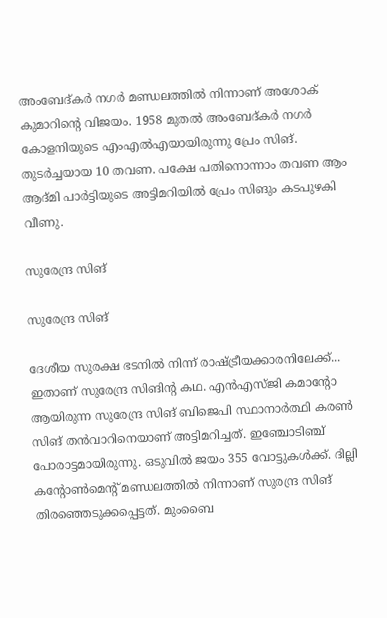അംബേദ്കര്‍ നഗര്‍ മണ്ഡലത്തില്‍ നിന്നാണ് അശോക് കുമാറിന്റെ വിജയം. 1958 മുതല്‍ അംബേദ്കര്‍ നഗര്‍ കോളനിയുടെ എംഎല്‍എയായിരുന്നു പ്രേം സിങ്. തുടര്‍ച്ചയായ 10 തവണ. പക്ഷേ പതിനൊന്നാം തവണ ആം ആദ്മി പാര്‍ട്ടിയുടെ അട്ടിമറിയില്‍ പ്രേം സിങും കടപുഴകി വീണു.

സുരേന്ദ്ര സിങ്

സുരേന്ദ്ര സിങ്

ദേശീയ സുരക്ഷ ഭടനില്‍ നിന്ന് രാഷ്ട്രീയക്കാരനിലേക്ക്... ഇതാണ് സുരേന്ദ്ര സിങിന്റ കഥ. എന്‍എസ്ജി കമാന്റോ ആയിരുന്ന സുരേന്ദ്ര സിങ് ബിജെപി സ്ഥാനാര്‍ത്ഥി കരണ്‍ സിങ് തന്‍വാറിനെയാണ് അട്ടിമറിച്ചത്. ഇഞ്ചോടിഞ്ച് പോരാട്ടമായിരുന്നു. ഒടുവില്‍ ജയം 355 വോട്ടുകള്‍ക്ക്. ദില്ലി കന്റോണ്‍മെന്റ് മണ്ഡലത്തില്‍ നിന്നാണ് സുരന്ദ്ര സിങ് തിരഞ്ഞെടുക്കപ്പെട്ടത്. മുംബൈ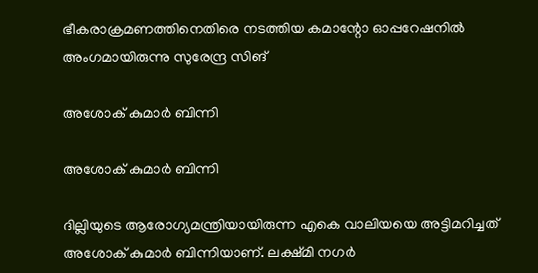ഭീകരാക്രമണത്തിനെതിരെ നടത്തിയ കമാന്റോ ഓപ്പറേഷനില്‍ അംഗമായിരുന്നു സുരേന്ദ്ര സിങ്

അശോക് കുമാര്‍ ബിന്നി

അശോക് കുമാര്‍ ബിന്നി

ദില്ലിയുടെ ആരോഗ്യമന്ത്രിയായിരുന്ന എകെ വാലിയയെ അട്ടിമറിച്ചത് അശോക് കുമാര്‍ ബിന്നിയാണ്. ലക്ഷ്മി നഗര്‍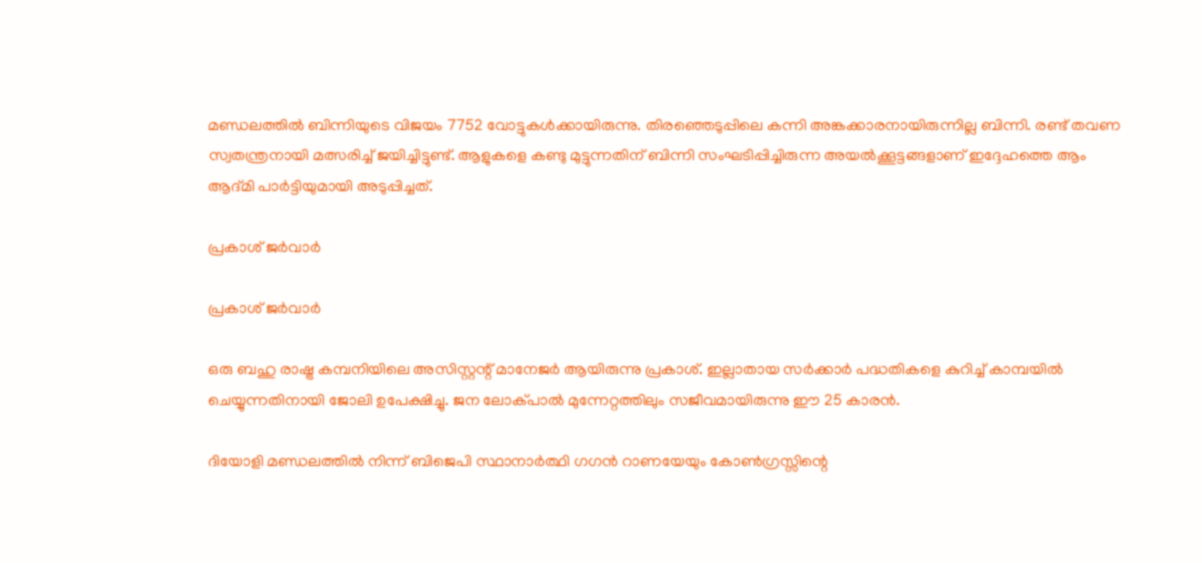മണ്ഡലത്തില്‍ ബിന്നിയുടെ വിജയം 7752 വോട്ടുകള്‍ക്കായിരുന്നു. തിരഞ്ഞെടുപ്പിലെ കന്നി അങ്കക്കാരനായിരുന്നില്ല ബിന്നി. രണ്ട് തവണ സ്വതന്ത്രനായി മത്സരിച്ച് ജയിച്ചിട്ടുണ്ട്. ആളുകളെ കണ്ടു മുട്ടുന്നതിന് ബിന്നി സംഘടിപ്പിച്ചിരുന്ന അയല്‍ക്കൂട്ടങ്ങളാണ് ഇദ്ദേഹത്തെ ആം ആദ്മി പാര്‍ട്ടിയുമായി അടുപ്പിച്ചത്.

പ്രകാശ് ജര്‍വാര്‍

പ്രകാശ് ജര്‍വാര്‍

ഒരു ബഹു രാഷ്ട്ര കമ്പനിയിലെ അസിസ്റ്റന്റ് മാനേജര്‍ ആയിരുന്നു പ്രകാശ്. ഇല്ലാതായ സര്‍ക്കാര്‍ പദ്ധതികളെ കുറിച്ച് കാമ്പയില്‍ ചെയ്യുന്നതിനായി ജോലി ഉപേക്ഷിച്ചു. ജന ലോക്പാല്‍ മുന്നേറ്റത്തിലും സജീവമായിരുന്നു ഈ 25 കാരന്‍.

ദിയോളി മണ്ഡലത്തില്‍ നിന്ന് ബിജെപി സ്ഥാനാര്‍ത്ഥി ഗഗന്‍ റാണയേയും കോണ്‍ഗ്രസ്സിന്റെ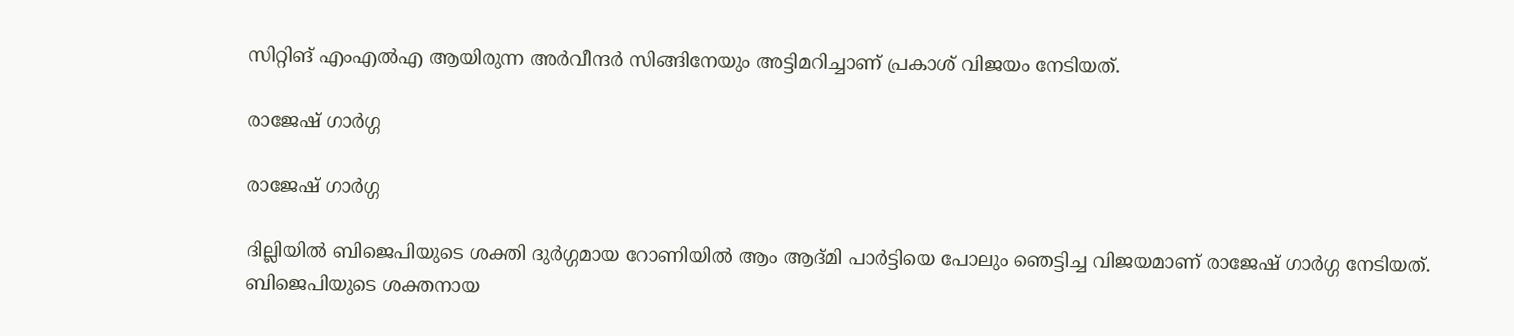സിറ്റിങ് എംഎല്‍എ ആയിരുന്ന അര്‍വീന്ദര്‍ സിങ്ങിനേയും അട്ടിമറിച്ചാണ് പ്രകാശ് വിജയം നേടിയത്.

രാജേഷ് ഗാര്‍ഗ്ഗ

രാജേഷ് ഗാര്‍ഗ്ഗ

ദില്ലിയില്‍ ബിജെപിയുടെ ശക്തി ദുര്‍ഗ്ഗമായ റോണിയില്‍ ആം ആദ്മി പാര്‍ട്ടിയെ പോലും ഞെട്ടിച്ച വിജയമാണ് രാജേഷ് ഗാര്‍ഗ്ഗ നേടിയത്. ബിജെപിയുടെ ശക്തനായ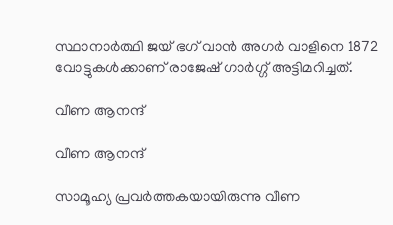സ്ഥാനാര്‍ത്ഥി ജയ് ഭഗ് വാന്‍ അഗര്‍ വാളിനെ 1872 വോട്ടുകള്‍ക്കാണ് രാജേഷ് ഗാര്‍ഗ്ഗ് അട്ടിമറിച്ചത്.

വീണ ആനന്ദ്

വീണ ആനന്ദ്

സാമൂഹ്യ പ്രവര്‍ത്തകയായിരുന്നു വീണ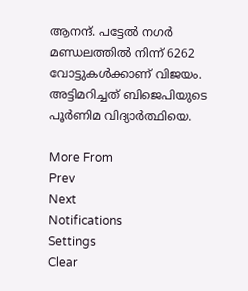ആനന്ദ്. പട്ടേല്‍ നഗര്‍ മണ്ഡലത്തില്‍ നിന്ന് 6262 വോട്ടുകള്‍ക്കാണ് വിജയം. അട്ടിമറിച്ചത് ബിജെപിയുടെ പൂര്‍ണിമ വിദ്യാര്‍ത്ഥിയെ.

More From
Prev
Next
Notifications
Settings
Clear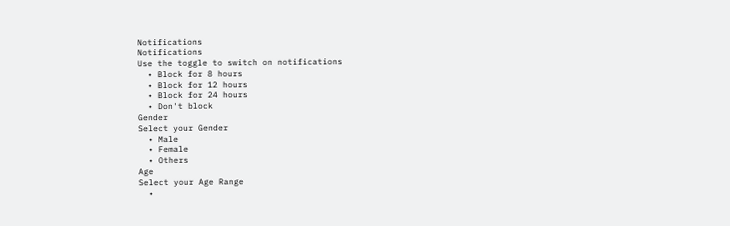Notifications
Notifications
Use the toggle to switch on notifications
  • Block for 8 hours
  • Block for 12 hours
  • Block for 24 hours
  • Don't block
Gender
Select your Gender
  • Male
  • Female
  • Others
Age
Select your Age Range
  •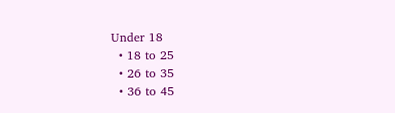Under 18
  • 18 to 25
  • 26 to 35
  • 36 to 45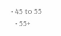• 45 to 55
  • 55+